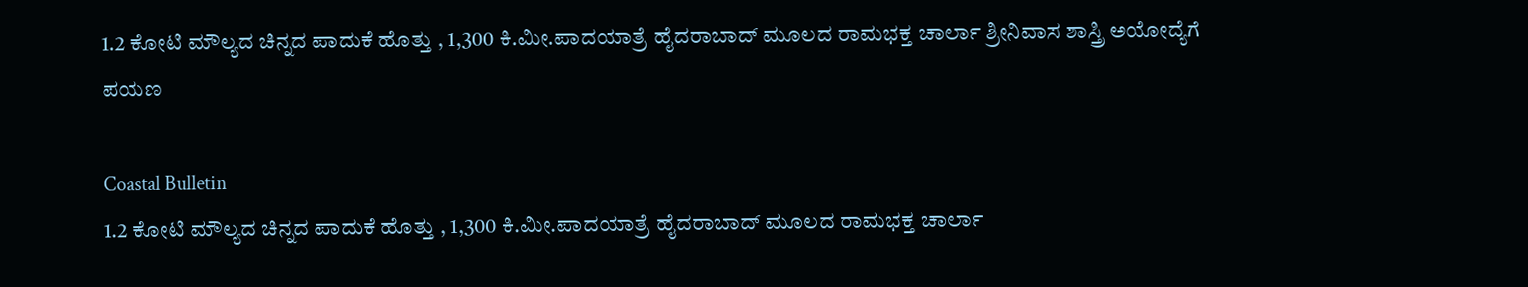1.2 ಕೋಟಿ ಮೌಲ್ಯದ ಚಿನ್ನದ ಪಾದುಕೆ ಹೊತ್ತು , 1,300 ಕಿ.ಮೀ.ಪಾದಯಾತ್ರೆ ಹೈದರಾಬಾದ್ ಮೂಲದ ರಾಮಭಕ್ತ ಚಾರ್ಲಾ ಶ್ರೀನಿವಾಸ ಶಾಸ್ತ್ರಿ ಅಯೋದ್ಯೆಗೆ ಪಯಣ

Coastal Bulletin
1.2 ಕೋಟಿ ಮೌಲ್ಯದ ಚಿನ್ನದ ಪಾದುಕೆ ಹೊತ್ತು , 1,300 ಕಿ.ಮೀ.ಪಾದಯಾತ್ರೆ ಹೈದರಾಬಾದ್ ಮೂಲದ ರಾಮಭಕ್ತ ಚಾರ್ಲಾ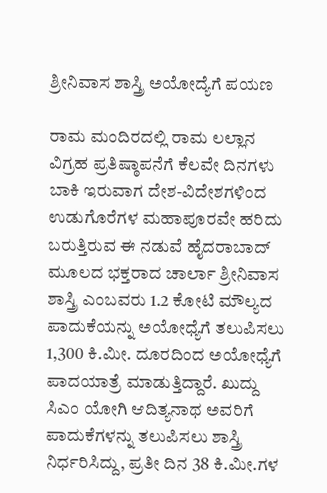ಶ್ರೀನಿವಾಸ ಶಾಸ್ತ್ರಿ ಅಯೋದ್ಯೆಗೆ ಪಯಣ

ರಾಮ ಮಂದಿರದಲ್ಲಿ ರಾಮ ಲಲ್ಲಾನ ವಿಗ್ರಹ ಪ್ರತಿಷ್ಠಾಪನೆಗೆ ಕೆಲವೇ ದಿನಗಳು ಬಾಕಿ ಇರುವಾಗ ದೇಶ-ವಿದೇಶಗಳಿಂದ ಉಡುಗೊರೆಗಳ ಮಹಾಪೂರವೇ ಹರಿದು ಬರುತ್ತಿರುವ ಈ ನಡುವೆ ಹೈದರಾಬಾದ್ ಮೂಲದ ಭಕ್ತರಾದ ಚಾರ್ಲಾ ಶ್ರೀನಿವಾಸ ಶಾಸ್ತ್ರಿ ಎಂಬವರು 1.2 ಕೋಟಿ ಮೌಲ್ಯದ ಪಾದುಕೆಯನ್ನು ಅಯೋಧ್ಯೆಗೆ ತಲುಪಿಸಲು 1,300 ಕಿ.ಮೀ. ದೂರದಿಂದ ಅಯೋಧ್ಯೆಗೆ ಪಾದಯಾತ್ರೆ ಮಾಡುತ್ತಿದ್ದಾರೆ. ಖುದ್ದು ಸಿಎಂ ಯೋಗಿ ಆದಿತ್ಯನಾಥ ಅವರಿಗೆ ಪಾದುಕೆಗಳನ್ನು ತಲುಪಿಸಲು ಶಾಸ್ತ್ರಿ ನಿರ್ಧರಿಸಿದ್ದು, ಪ್ರತೀ ದಿನ 38 ಕಿ.ಮೀ.ಗಳ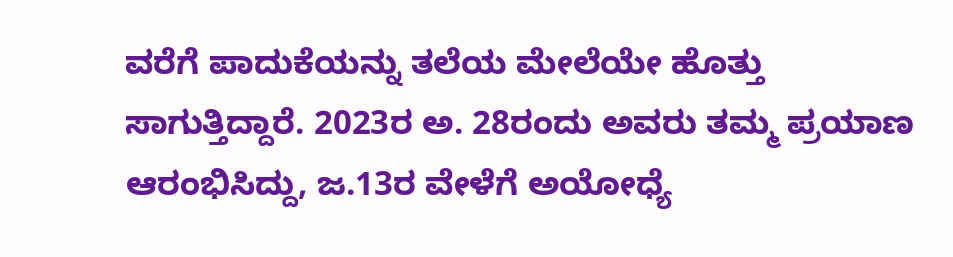ವರೆಗೆ ಪಾದುಕೆಯನ್ನು ತಲೆಯ ಮೇಲೆಯೇ ಹೊತ್ತು ಸಾಗುತ್ತಿದ್ದಾರೆ. 2023ರ ಅ. 28ರಂದು ಅವರು ತಮ್ಮ ಪ್ರಯಾಣ ಆರಂಭಿಸಿದ್ದು, ಜ.13ರ ವೇಳೆಗೆ ಅಯೋಧ್ಯೆ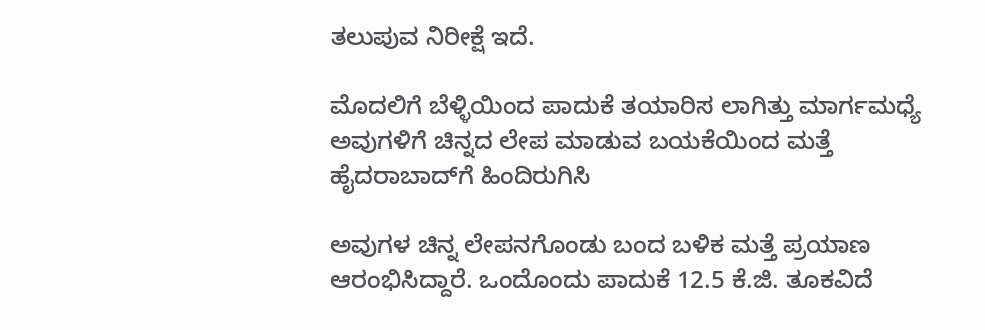ತಲುಪುವ ನಿರೀಕ್ಷೆ ಇದೆ.

ಮೊದಲಿಗೆ ಬೆಳ್ಳಿಯಿಂದ ಪಾದುಕೆ ತಯಾರಿಸ ಲಾಗಿತ್ತು ಮಾರ್ಗಮಧ್ಯೆ ಅವುಗಳಿಗೆ ಚಿನ್ನದ ಲೇಪ ಮಾಡುವ ಬಯಕೆಯಿಂದ ಮತ್ತೆ ಹೈದರಾಬಾದ್‌ಗೆ ಹಿಂದಿರುಗಿಸಿ

ಅವುಗಳ ಚಿನ್ನ ಲೇಪನಗೊಂಡು ಬಂದ ಬಳಿಕ ಮತ್ತೆ ಪ್ರಯಾಣ ಆರಂಭಿಸಿದ್ದಾರೆ. ಒಂದೊಂದು ಪಾದುಕೆ 12.5 ಕೆ.ಜಿ. ತೂಕವಿದೆ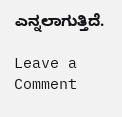ಎನ್ನಲಾಗುತ್ತಿದೆ.

Leave a Comment